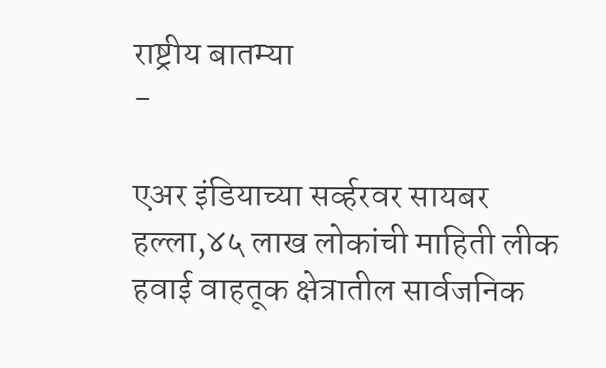राष्ट्रीय बातम्या
-

एअर इंडियाच्या सर्व्हरवर सायबर हल्ला,४५ लाख लोकांची माहिती लीक
हवाई वाहतूक क्षेत्रातील सार्वजनिक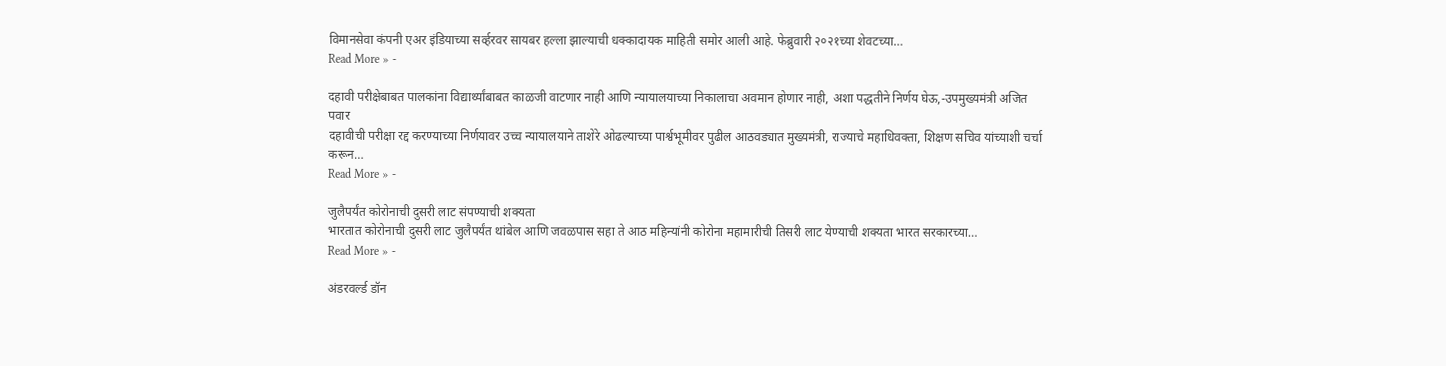विमानसेवा कंपनी एअर इंडियाच्या सर्व्हरवर सायबर हल्ला झाल्याची धक्कादायक माहिती समोर आली आहे. फेब्रुवारी २०२१च्या शेवटच्या…
Read More » -

दहावी परीक्षेबाबत पालकांना विद्यार्थ्यांबाबत काळजी वाटणार नाही आणि न्यायालयाच्या निकालाचा अवमान होणार नाही, अशा पद्धतीने निर्णय घेऊ,-उपमुख्यमंत्री अजित पवार
दहावीची परीक्षा रद्द करण्याच्या निर्णयावर उच्च न्यायालयाने ताशेरे ओढल्याच्या पार्श्वभूमीवर पुढील आठवड्यात मुख्यमंत्री, राज्याचे महाधिवक्ता, शिक्षण सचिव यांच्याशी चर्चा करून…
Read More » -

जुलैपर्यंत कोरोनाची दुसरी लाट संपण्याची शक्यता
भारतात कोरोनाची दुसरी लाट जुलैपर्यंत थांबेल आणि जवळपास सहा ते आठ महिन्यांनी कोरोना महामारीची तिसरी लाट येण्याची शक्यता भारत सरकारच्या…
Read More » -

अंडरवर्ल्ड डॉन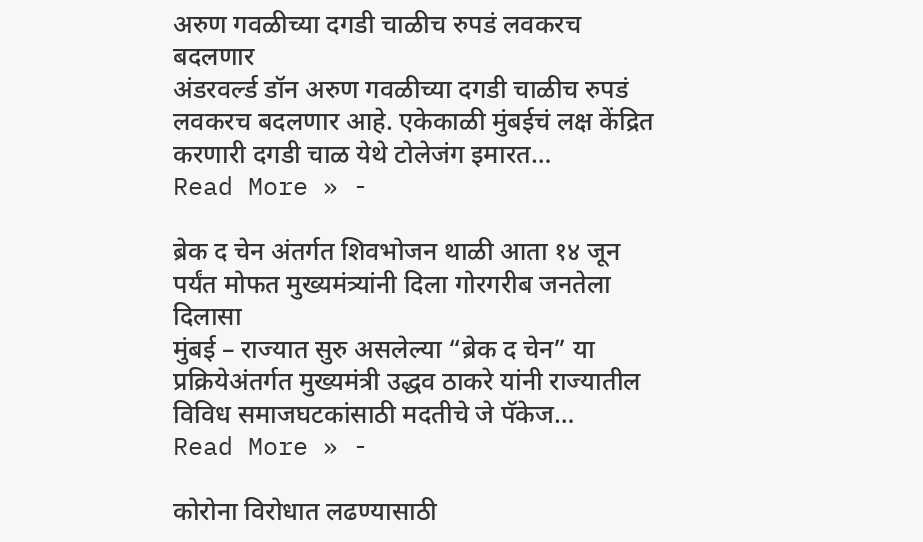अरुण गवळीच्या दगडी चाळीच रुपडं लवकरच बदलणार
अंडरवर्ल्ड डॉन अरुण गवळीच्या दगडी चाळीच रुपडं लवकरच बदलणार आहे. एकेकाळी मुंबईचं लक्ष केंद्रित करणारी दगडी चाळ येथे टोलेजंग इमारत…
Read More » -

ब्रेक द चेन अंतर्गत शिवभोजन थाळी आता १४ जून पर्यंत मोफत मुख्यमंत्र्यांनी दिला गोरगरीब जनतेला दिलासा
मुंबई – राज्यात सुरु असलेल्या “ब्रेक द चेन” या प्रक्रियेअंतर्गत मुख्यमंत्री उद्धव ठाकरे यांनी राज्यातील विविध समाजघटकांसाठी मदतीचे जे पॅकेज…
Read More » -

कोरोना विरोधात लढण्यासाठी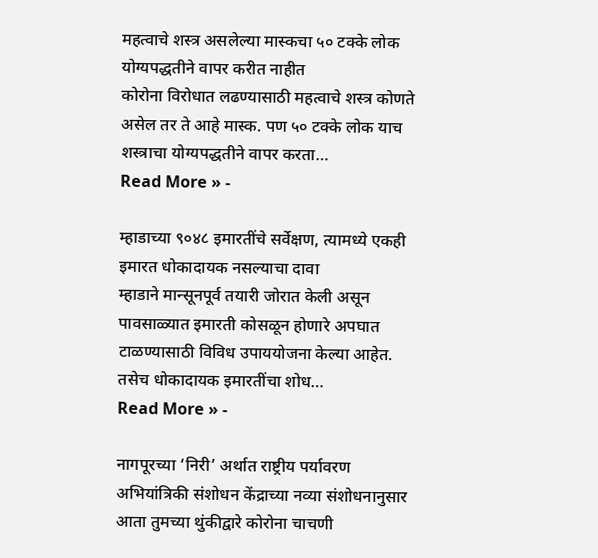महत्वाचे शस्त्र असलेल्या मास्कचा ५० टक्के लोक योग्यपद्धतीने वापर करीत नाहीत
कोरोना विरोधात लढण्यासाठी महत्वाचे शस्त्र कोणते असेल तर ते आहे मास्क. पण ५० टक्के लोक याच शस्त्राचा योग्यपद्धतीने वापर करता…
Read More » -

म्हाडाच्या ९०४८ इमारतींचे सर्वेक्षण, त्यामध्ये एकही इमारत धोकादायक नसल्याचा दावा
म्हाडाने मान्सूनपूर्व तयारी जोरात केली असून पावसाळ्यात इमारती कोसळून होणारे अपघात टाळण्यासाठी विविध उपाययोजना केल्या आहेत. तसेच धोकादायक इमारतींचा शोध…
Read More » -

नागपूरच्या ‘निरी’ अर्थात राष्ट्रीय पर्यावरण अभियांत्रिकी संशोधन केंद्राच्या नव्या संशोधनानुसार आता तुमच्या थुंकीद्वारे कोरोना चाचणी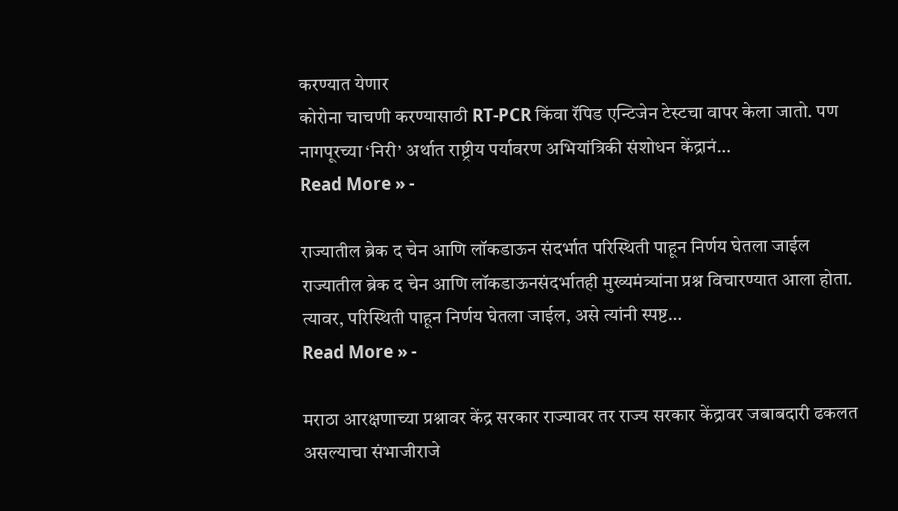करण्यात येणार
कोरोना चाचणी करण्यासाठी RT-PCR किंवा रॅपिड एन्टिजेन टेस्टचा वापर केला जातो. पण नागपूरच्या ‘निरी’ अर्थात राष्ट्रीय पर्यावरण अभियांत्रिकी संशोधन केंद्रानं…
Read More » -

राज्यातील ब्रेक द चेन आणि लॉकडाऊन संदर्भात परिस्थिती पाहून निर्णय घेतला जाईल
राज्यातील ब्रेक द चेन आणि लॉकडाऊनसंदर्भातही मुख्यमंत्र्यांना प्रश्न विचारण्यात आला होता. त्यावर, परिस्थिती पाहून निर्णय घेतला जाईल, असे त्यांनी स्पष्ट…
Read More » -

मराठा आरक्षणाच्या प्रश्नावर केंद्र सरकार राज्यावर तर राज्य सरकार केंद्रावर जबाबदारी ढकलत असल्याचा संभाजीराजे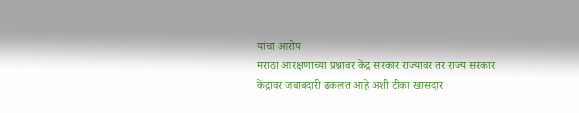यांचा आरोप
मराठा आरक्षणाच्या प्रश्नावर केंद्र सरकार राज्यावर तर राज्य सरकार केंद्रावर जबाबदारी ढकलत आहे अशी टीका खासदार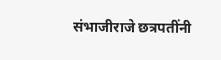संभाजीराजे छत्रपतींनी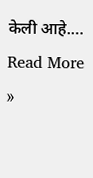केली आहे.…
Read More »